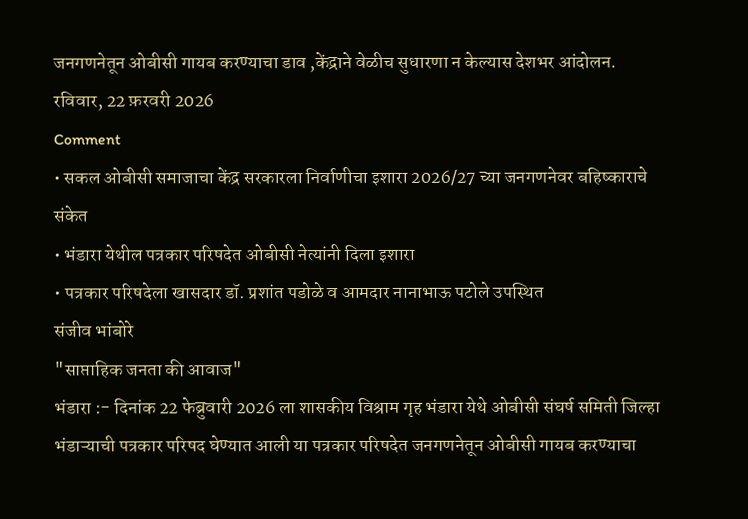जनगणनेतून ओबीसी गायब करण्याचा डाव ,केंद्राने वेळीच सुधारणा न केल्यास देशभर आंदोलन.
रविवार, 22 फ़रवरी 2026
Comment
• सकल ओबीसी समाजाचा केंद्र सरकारला निर्वाणीचा इशारा 2026/27 च्या जनगणनेवर बहिष्काराचे संकेत
• भंडारा येथील पत्रकार परिषदेत ओबीसी नेत्यांनी दिला इशारा
• पत्रकार परिषदेला खासदार डॉ. प्रशांत पडोळे व आमदार नानाभाऊ पटोले उपस्थित
संजीव भांबोरे
"साप्ताहिक जनता की आवाज"
भंडारा :- दिनांक 22 फेब्रुवारी 2026 ला शासकीय विश्राम गृह भंडारा येथे ओबीसी संघर्ष समिती जिल्हा भंडाऱ्याची पत्रकार परिषद घेण्यात आली या पत्रकार परिषदेत जनगणनेतून ओबीसी गायब करण्याचा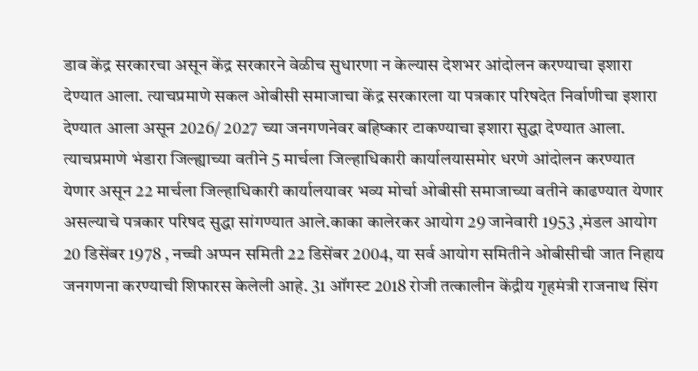डाव केंद्र सरकारचा असून केंद्र सरकारने वेळीच सुधारणा न केल्यास देशभर आंदोलन करण्याचा इशारा देण्यात आला. त्याचप्रमाणे सकल ओबीसी समाजाचा केंद्र सरकारला या पत्रकार परिषदेत निर्वाणीचा इशारा देण्यात आला असून 2026/ 2027 च्या जनगणनेवर बहिष्कार टाकण्याचा इशारा सुद्धा देण्यात आला. त्याचप्रमाणे भंडारा जिल्ह्याच्या वतीने 5 मार्चला जिल्हाधिकारी कार्यालयासमोर धरणे आंदोलन करण्यात येणार असून 22 मार्चला जिल्हाधिकारी कार्यालयावर भव्य मोर्चा ओबीसी समाजाच्या वतीने काढण्यात येणार असल्याचे पत्रकार परिषद सुद्धा सांगण्यात आले.काका कालेरकर आयोग 29 जानेवारी 1953 ,मंडल आयोग 20 डिसेंबर 1978 , नच्ची अप्पन समिती 22 डिसेंबर 2004, या सर्व आयोग समितीने ओबीसीची जात निहाय जनगणना करण्याची शिफारस केलेली आहे. 31 ऑगस्ट 2018 रोजी तत्कालीन केंद्रीय गृहमंत्री राजनाथ सिंग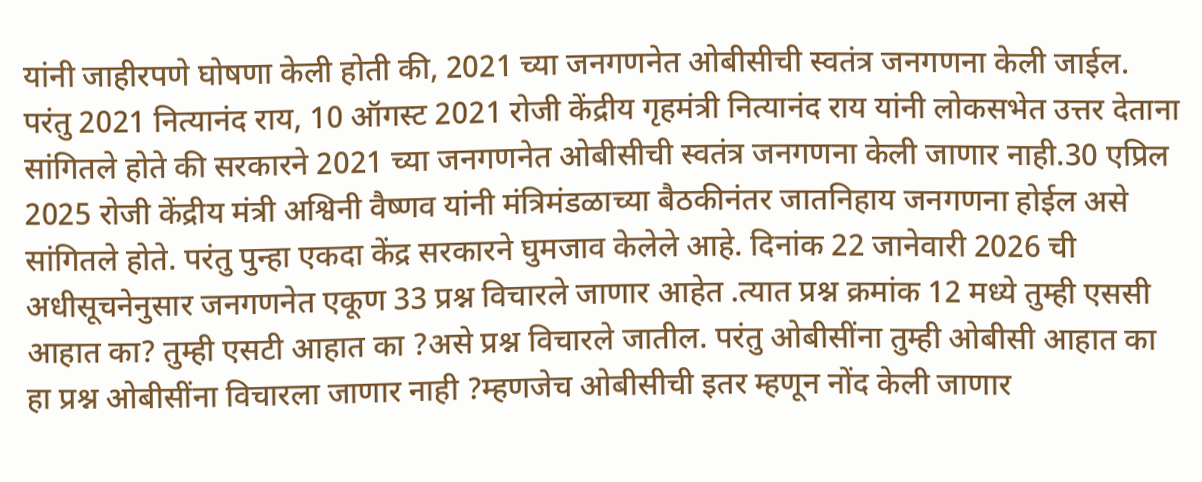यांनी जाहीरपणे घोषणा केली होती की, 2021 च्या जनगणनेत ओबीसीची स्वतंत्र जनगणना केली जाईल. परंतु 2021 नित्यानंद राय, 10 ऑगस्ट 2021 रोजी केंद्रीय गृहमंत्री नित्यानंद राय यांनी लोकसभेत उत्तर देताना सांगितले होते की सरकारने 2021 च्या जनगणनेत ओबीसीची स्वतंत्र जनगणना केली जाणार नाही.30 एप्रिल 2025 रोजी केंद्रीय मंत्री अश्विनी वैष्णव यांनी मंत्रिमंडळाच्या बैठकीनंतर जातनिहाय जनगणना होईल असे सांगितले होते. परंतु पुन्हा एकदा केंद्र सरकारने घुमजाव केलेले आहे. दिनांक 22 जानेवारी 2026 ची अधीसूचनेनुसार जनगणनेत एकूण 33 प्रश्न विचारले जाणार आहेत .त्यात प्रश्न क्रमांक 12 मध्ये तुम्ही एससी आहात का? तुम्ही एसटी आहात का ?असे प्रश्न विचारले जातील. परंतु ओबीसींना तुम्ही ओबीसी आहात का हा प्रश्न ओबीसींना विचारला जाणार नाही ?म्हणजेच ओबीसीची इतर म्हणून नोंद केली जाणार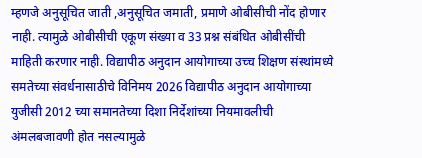म्हणजे अनुसूचित जाती ,अनुसूचित जमाती, प्रमाणे ओबीसीची नोंद होणार नाही. त्यामुळे ओबीसीची एकूण संख्या व 33 प्रश्न संबंधित ओबीसींची माहिती करणार नाही. विद्यापीठ अनुदान आयोगाच्या उच्च शिक्षण संस्थांमध्ये समतेच्या संवर्धनासाठीचे विनिमय 2026 विद्यापीठ अनुदान आयोगाच्या युजीसी 2012 च्या समानतेच्या दिशा निर्देशांच्या नियमावलीची अंमलबजावणी होत नसल्यामुळे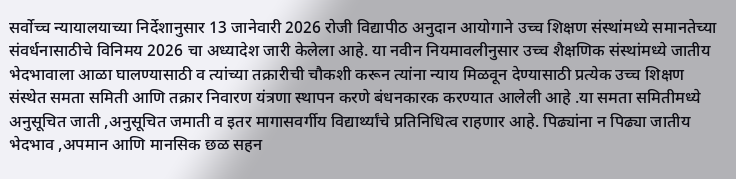सर्वोच्च न्यायालयाच्या निर्देशानुसार 13 जानेवारी 2026 रोजी विद्यापीठ अनुदान आयोगाने उच्च शिक्षण संस्थांमध्ये समानतेच्या संवर्धनासाठीचे विनिमय 2026 चा अध्यादेश जारी केलेला आहे. या नवीन नियमावलीनुसार उच्च शैक्षणिक संस्थांमध्ये जातीय भेदभावाला आळा घालण्यासाठी व त्यांच्या तक्रारीची चौकशी करून त्यांना न्याय मिळवून देण्यासाठी प्रत्येक उच्च शिक्षण संस्थेत समता समिती आणि तक्रार निवारण यंत्रणा स्थापन करणे बंधनकारक करण्यात आलेली आहे .या समता समितीमध्ये अनुसूचित जाती ,अनुसूचित जमाती व इतर मागासवर्गीय विद्यार्थ्यांचे प्रतिनिधित्व राहणार आहे. पिढ्यांना न पिढ्या जातीय भेदभाव ,अपमान आणि मानसिक छळ सहन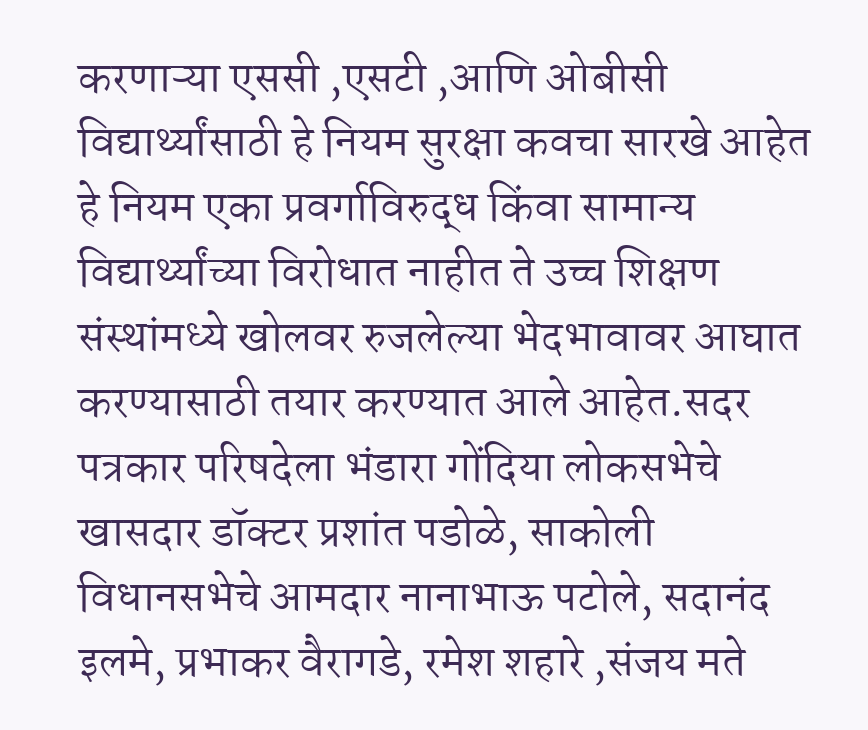करणाऱ्या एससी ,एसटी ,आणि ओबीसी विद्यार्थ्यांसाठी हे नियम सुरक्षा कवचा सारखे आहेत हे नियम एका प्रवर्गाविरुद्ध किंवा सामान्य विद्यार्थ्यांच्या विरोधात नाहीत ते उच्च शिक्षण संस्थांमध्ये खोलवर रुजलेल्या भेदभावावर आघात करण्यासाठी तयार करण्यात आले आहेत.सदर पत्रकार परिषदेला भंडारा गोंदिया लोकसभेचे खासदार डॉक्टर प्रशांत पडोळे, साकोली विधानसभेचे आमदार नानाभाऊ पटोले, सदानंद इलमे, प्रभाकर वैरागडे, रमेश शहारे ,संजय मते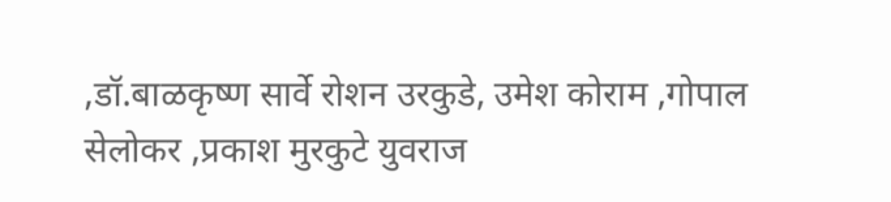,डॉ.बाळकृष्ण सार्वे रोशन उरकुडे, उमेश कोराम ,गोपाल सेलोकर ,प्रकाश मुरकुटे युवराज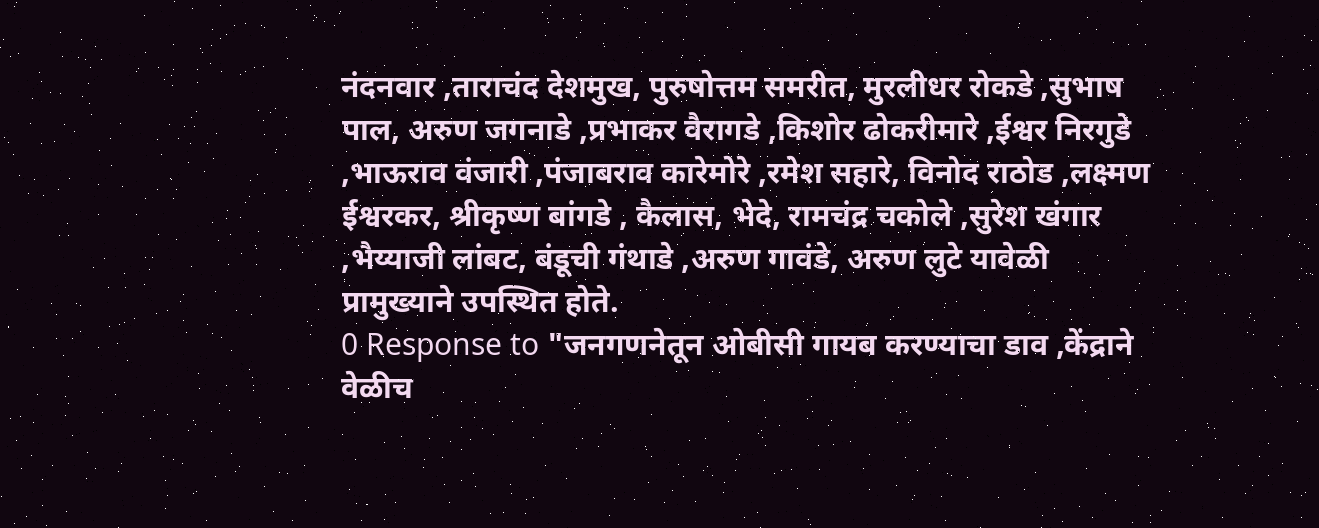नंदनवार ,ताराचंद देशमुख, पुरुषोत्तम समरीत, मुरलीधर रोकडे ,सुभाष पाल, अरुण जगनाडे ,प्रभाकर वैरागडे ,किशोर ढोकरीमारे ,ईश्वर निरगुडे ,भाऊराव वंजारी ,पंजाबराव कारेमोरे ,रमेश सहारे, विनोद राठोड ,लक्ष्मण ईश्वरकर, श्रीकृष्ण बांगडे , कैलास, भेदे, रामचंद्र चकोले ,सुरेश खंगार ,भैय्याजी लांबट, बंडूची गंथाडे ,अरुण गावंडे, अरुण लुटे यावेळी प्रामुख्याने उपस्थित होते.
0 Response to "जनगणनेतून ओबीसी गायब करण्याचा डाव ,केंद्राने वेळीच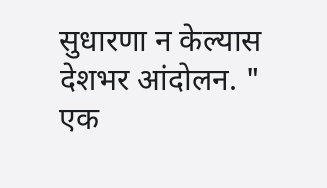सुधारणा न केल्यास देशभर आंदोलन. "
एक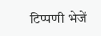टिप्पणी भेजें